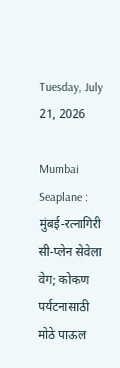Tuesday, July 21, 2026

Mumbai Seaplane : मुंबई-रत्नागिरी सी-प्लेन सेवेला वेग; कोकण पर्यटनासाठी मोठे पाऊल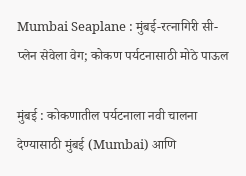Mumbai Seaplane : मुंबई-रत्नागिरी सी-प्लेन सेवेला वेग; कोकण पर्यटनासाठी मोठे पाऊल

मुंबई : कोकणातील पर्यटनाला नवी चालना देण्यासाठी मुंबई (Mumbai) आणि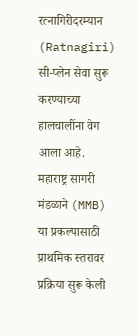रत्नागिरीदरम्यान (Ratnagiri) सी-प्लेन सेवा सुरू करण्याच्या हालचालींना वेग आला आहे. महाराष्ट्र सागरी मंडळाने (MMB) या प्रकल्पासाठी प्राथमिक स्तरावर प्रक्रिया सुरू केली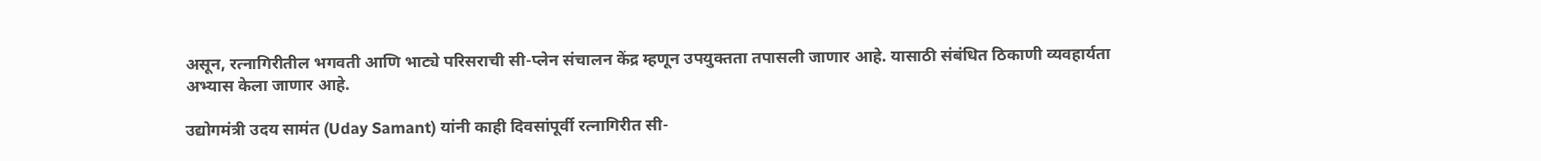असून, रत्नागिरीतील भगवती आणि भाट्ये परिसराची सी-प्लेन संचालन केंद्र म्हणून उपयुक्तता तपासली जाणार आहे. यासाठी संबंधित ठिकाणी व्यवहार्यता अभ्यास केला जाणार आहे.

उद्योगमंत्री उदय सामंत (Uday Samant) यांनी काही दिवसांपूर्वी रत्नागिरीत सी-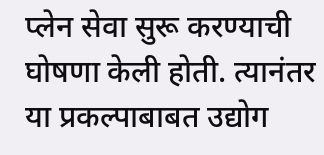प्लेन सेवा सुरू करण्याची घोषणा केली होती. त्यानंतर या प्रकल्पाबाबत उद्योग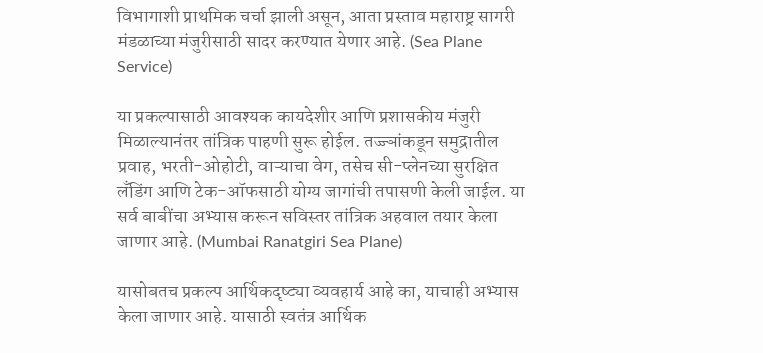विभागाशी प्राथमिक चर्चा झाली असून, आता प्रस्ताव महाराष्ट्र सागरी मंडळाच्या मंजुरीसाठी सादर करण्यात येणार आहे. (Sea Plane Service)

या प्रकल्पासाठी आवश्यक कायदेशीर आणि प्रशासकीय मंजुरी मिळाल्यानंतर तांत्रिक पाहणी सुरू होईल. तज्ज्ञांकडून समुद्रातील प्रवाह, भरती-ओहोटी, वाऱ्याचा वेग, तसेच सी-प्लेनच्या सुरक्षित लँडिंग आणि टेक-ऑफसाठी योग्य जागांची तपासणी केली जाईल. या सर्व बाबींचा अभ्यास करून सविस्तर तांत्रिक अहवाल तयार केला जाणार आहे. (Mumbai Ranatgiri Sea Plane)

यासोबतच प्रकल्प आर्थिकदृष्ट्या व्यवहार्य आहे का, याचाही अभ्यास केला जाणार आहे. यासाठी स्वतंत्र आर्थिक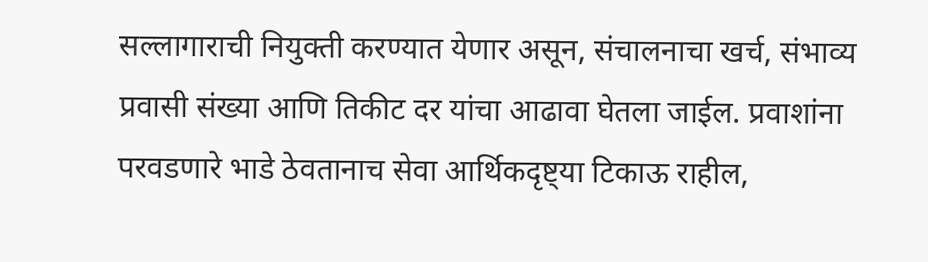सल्लागाराची नियुक्ती करण्यात येणार असून, संचालनाचा खर्च, संभाव्य प्रवासी संख्या आणि तिकीट दर यांचा आढावा घेतला जाईल. प्रवाशांना परवडणारे भाडे ठेवतानाच सेवा आर्थिकदृष्ट्या टिकाऊ राहील,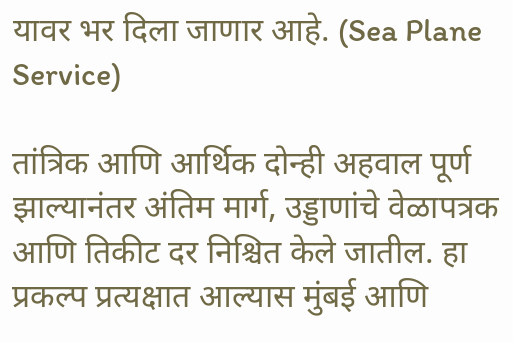यावर भर दिला जाणार आहे. (Sea Plane Service)

तांत्रिक आणि आर्थिक दोन्ही अहवाल पूर्ण झाल्यानंतर अंतिम मार्ग, उड्डाणांचे वेळापत्रक आणि तिकीट दर निश्चित केले जातील. हा प्रकल्प प्रत्यक्षात आल्यास मुंबई आणि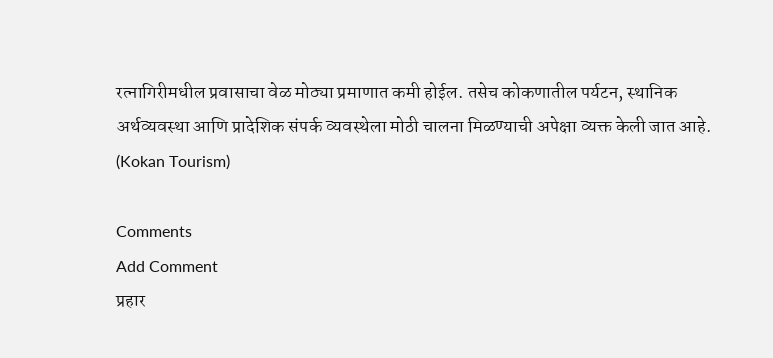रत्नागिरीमधील प्रवासाचा वेळ मोठ्या प्रमाणात कमी होईल. तसेच कोकणातील पर्यटन, स्थानिक अर्थव्यवस्था आणि प्रादेशिक संपर्क व्यवस्थेला मोठी चालना मिळण्याची अपेक्षा व्यक्त केली जात आहे. (Kokan Tourism)

Comments
Add Comment
प्रहार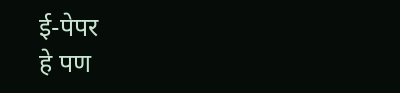ई-पेपर
हे पण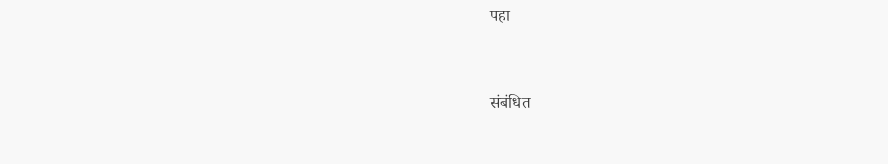पहा


संबंधित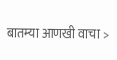बातम्या आणखी वाचा >